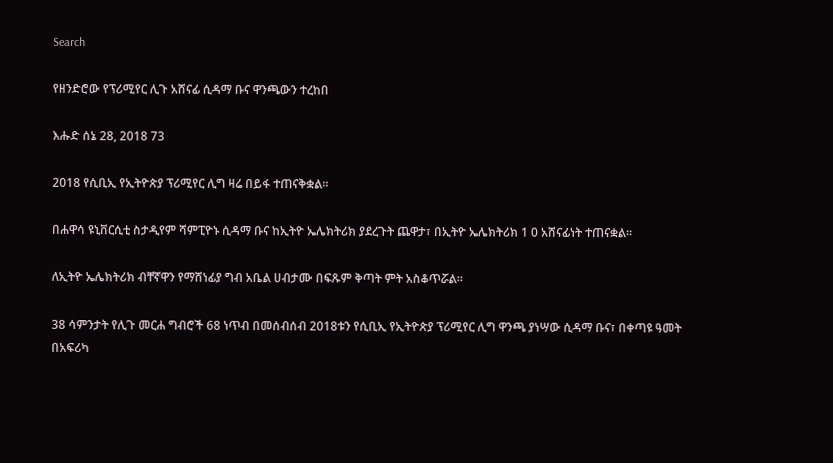Search

የዘንድሮው የፕሪሚየር ሊጉ አሸናፊ ሲዳማ ቡና ዋንጫውን ተረከበ

እሑድ ሰኔ 28, 2018 73

2018 የሲቢኢ የኢትዮጵያ ፕሪሚየር ሊግ ዛሬ በይፋ ተጠናቅቋል።

በሐዋሳ ዩኒቨርሲቲ ስታዲየም ሻምፒዮኑ ሲዳማ ቡና ከኢትዮ ኤሌክትሪክ ያደረጉት ጨዋታ፣ በኢትዮ ኤሌክትሪክ 1 0 አሸናፊነት ተጠናቋል።

ለኢትዮ ኤሌክትሪክ ብቸኛዋን የማሸነፊያ ግብ አቤል ሀብታሙ በፍጹም ቅጣት ምት አስቆጥሯል።

38 ሳምንታት የሊጉ መርሐ ግብሮች 68 ነጥብ በመሰብሰብ 2018ቱን የሲቢኢ የኢትዮጵያ ፕሪሚየር ሊግ ዋንጫ ያነሣው ሲዳማ ቡና፣ በቀጣዩ ዓመት በአፍሪካ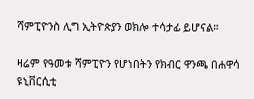ሻምፒዮንስ ሊግ ኢትዮጵያን ወክሎ ተሳታፊ ይሆናል።

ዛሬም የዓመቱ ሻምፒዮን የሆነበትን የክብር ዋንጫ በሐዋሳ ዩኒቨርሲቲ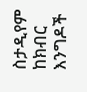ስታዲየም ከክብር እንግዶች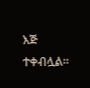እጅ ተቀብሏል።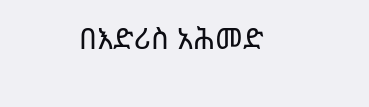በእድሪስ አሕመድ